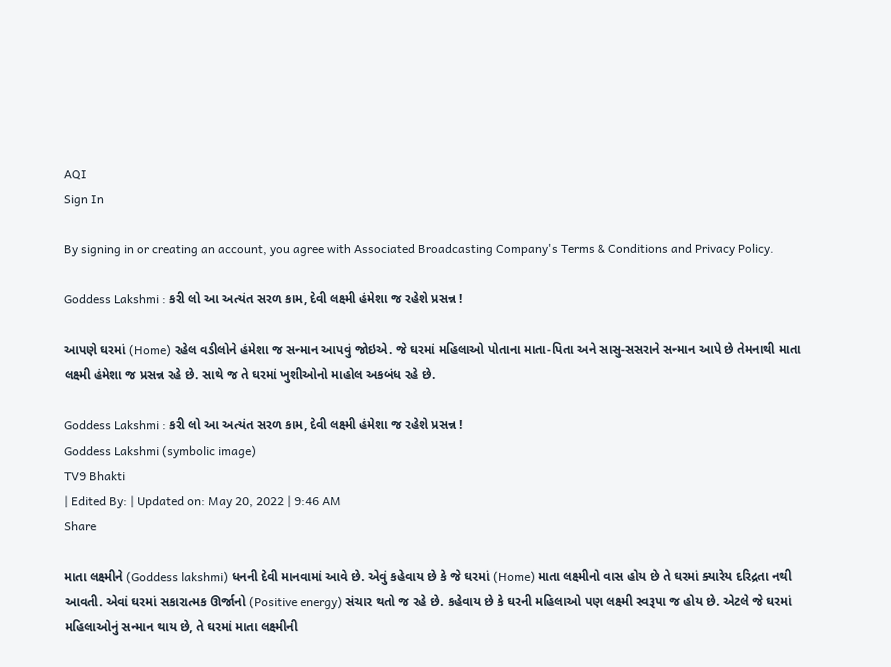AQI
Sign In

By signing in or creating an account, you agree with Associated Broadcasting Company's Terms & Conditions and Privacy Policy.

Goddess Lakshmi : કરી લો આ અત્યંત સરળ કામ, દેવી લક્ષ્મી હંમેશા જ રહેશે પ્રસન્ન !

આપણે ઘરમાં (Home) રહેલ વડીલોને હંમેશા જ સન્માન આપવું જોઇએ. જે ઘરમાં મહિલાઓ પોતાના માતા-પિતા અને સાસુ-સસરાને સન્માન આપે છે તેમનાથી માતા લક્ષ્મી હંમેશા જ પ્રસન્ન રહે છે. સાથે જ તે ઘરમાં ખુશીઓનો માહોલ અકબંધ રહે છે.

Goddess Lakshmi : કરી લો આ અત્યંત સરળ કામ, દેવી લક્ષ્મી હંમેશા જ રહેશે પ્રસન્ન !
Goddess Lakshmi (symbolic image)
TV9 Bhakti
| Edited By: | Updated on: May 20, 2022 | 9:46 AM
Share

માતા લક્ષ્મીને (Goddess lakshmi) ધનની દેવી માનવામાં આવે છે. એવું કહેવાય છે કે જે ઘરમાં (Home) માતા લક્ષ્મીનો વાસ હોય છે તે ઘરમાં ક્યારેય દરિદ્રતા નથી આવતી. એવાં ઘરમાં સકારાત્મક ઊર્જાનો (Positive energy) સંચાર થતો જ રહે છે. કહેવાય છે કે ઘરની મહિલાઓ પણ લક્ષ્મી સ્વરૂપા જ હોય છે. એટલે જે ઘરમાં મહિલાઓનું સન્માન થાય છે, તે ઘરમાં માતા લક્ષ્મીની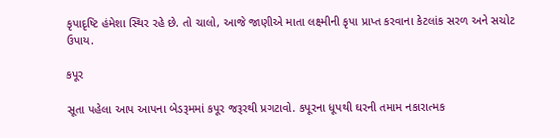કૃપાદૃષ્ટિ હંમેશા સ્થિર રહે છે. તો ચાલો, આજે જાણીએ માતા લક્ષ્મીની કૃપા પ્રાપ્ત કરવાના કેટલાંક સરળ અને સચોટ ઉપાય.

કપૂર

સૂતા પહેલા આપ આપના બેડરૂમમાં કપૂર જરૂરથી પ્રગટાવો. કપૂરના ધૂપથી ઘરની તમામ નકારાત્મક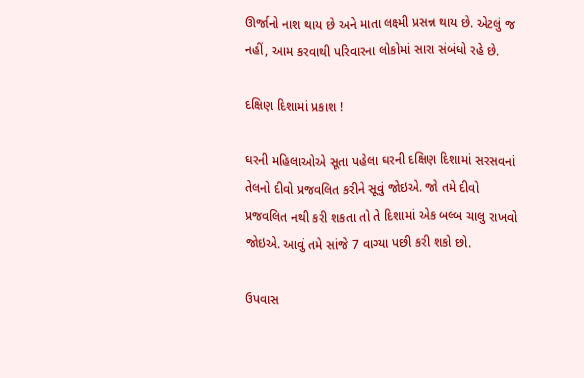ઊર્જાનો નાશ થાય છે અને માતા લક્ષ્મી પ્રસન્ન થાય છે. એટલું જ નહીં, આમ કરવાથી પરિવારના લોકોમાં સારા સંબંધો રહે છે.

દક્ષિણ દિશામાં પ્રકાશ !

ઘરની મહિલાઓએ સૂતા પહેલા ઘરની દક્ષિણ દિશામાં સરસવનાં તેલનો દીવો પ્રજવલિત કરીને સૂવું જોઇએ. જો તમે દીવો પ્રજવલિત નથી કરી શકતા તો તે દિશામાં એક બલ્બ ચાલુ રાખવો જોઇએ. આવું તમે સાંજે 7 વાગ્યા પછી કરી શકો છો.

ઉપવાસ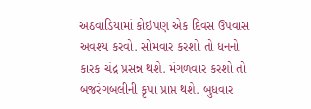અઠવાડિયામાં કોઇપણ એક દિવસ ઉપવાસ અવશ્ય કરવો. સોમવાર કરશો તો ધનનો કારક ચંદ્ર પ્રસન્ન થશે. મંગળવાર કરશો તો બજરંગબલીની કૃપા પ્રાપ્ત થશે. બુધવાર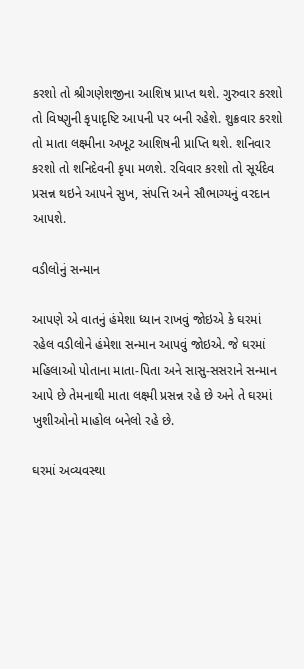કરશો તો શ્રીગણેશજીના આશિષ પ્રાપ્ત થશે. ગુરુવાર કરશો તો વિષ્ણુની કૃપાદૃષ્ટિ આપની પર બની રહેશે. શુક્રવાર કરશો તો માતા લક્ષ્મીના અખૂટ આશિષની પ્રાપ્તિ થશે. શનિવાર કરશો તો શનિદેવની કૃપા મળશે. રવિવાર કરશો તો સૂર્યદેવ પ્રસન્ન થઇને આપને સુખ, સંપત્તિ અને સૌભાગ્યનું વરદાન આપશે.

વડીલોનું સન્માન

આપણે એ વાતનું હંમેશા ધ્યાન રાખવું જોઇએ કે ઘરમાં રહેલ વડીલોને હંમેશા સન્માન આપવું જોઇએ. જે ઘરમાં મહિલાઓ પોતાના માતા-પિતા અને સાસુ-સસરાને સન્માન આપે છે તેમનાથી માતા લક્ષ્મી પ્રસન્ન રહે છે અને તે ઘરમાં ખુશીઓનો માહોલ બનેલો રહે છે.

ઘરમાં અવ્યવસ્થા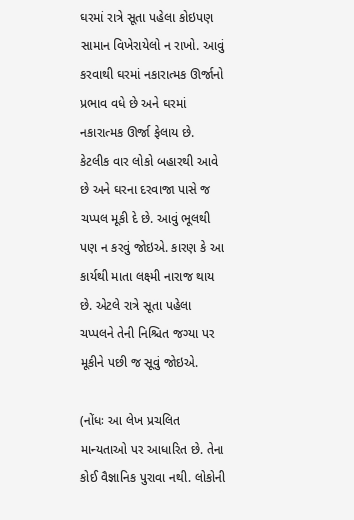ઘરમાં રાત્રે સૂતા પહેલા કોઇપણ સામાન વિખેરાયેલો ન રાખો. આવું કરવાથી ઘરમાં નકારાત્મક ઊર્જાનો પ્રભાવ વધે છે અને ઘરમાં નકારાત્મક ઊર્જા ફેલાય છે. કેટલીક વાર લોકો બહારથી આવે છે અને ઘરના દરવાજા પાસે જ ચપ્પલ મૂકી દે છે. આવું ભૂલથી પણ ન કરવું જોઇએ. કારણ કે આ કાર્યથી માતા લક્ષ્મી નારાજ થાય છે. એટલે રાત્રે સૂતા પહેલા ચપ્પલને તેની નિશ્ચિત જગ્યા પર મૂકીને પછી જ સૂવું જોઇએ.

(નોંધઃ આ લેખ પ્રચલિત માન્યતાઓ પર આધારિત છે. તેના કોઈ વૈજ્ઞાનિક પુરાવા નથી. લોકોની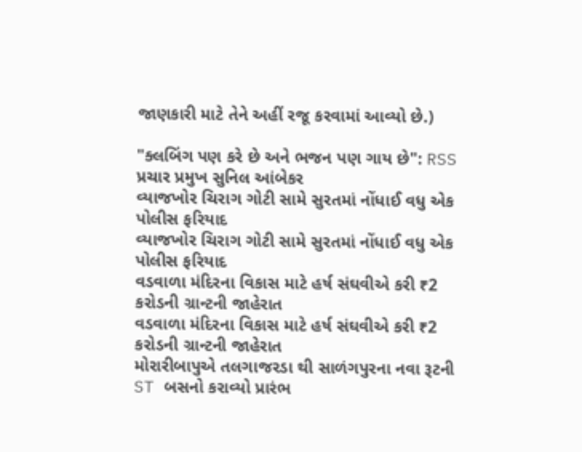જાણકારી માટે તેને અહીં રજૂ કરવામાં આવ્યો છે.)

"ક્લબિંગ પણ કરે છે અને ભજન પણ ગાય છે": RSS પ્રચાર પ્રમુખ સુનિલ આંબેકર
વ્યાજખોર ચિરાગ ગોટી સામે સુરતમાં નોંધાઈ વધુ એક પોલીસ ફરિયાદ
વ્યાજખોર ચિરાગ ગોટી સામે સુરતમાં નોંધાઈ વધુ એક પોલીસ ફરિયાદ
વડવાળા મંદિરના વિકાસ માટે હર્ષ સંઘવીએ કરી ₹2 કરોડની ગ્રાન્ટની જાહેરાત
વડવાળા મંદિરના વિકાસ માટે હર્ષ સંઘવીએ કરી ₹2 કરોડની ગ્રાન્ટની જાહેરાત
મોરારીબાપુએ તલગાજરડા થી સાળંગપુરના નવા રૂટની ST બસનો કરાવ્યો પ્રારંભ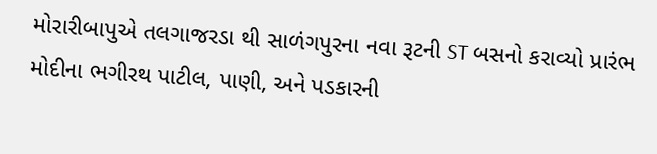મોરારીબાપુએ તલગાજરડા થી સાળંગપુરના નવા રૂટની ST બસનો કરાવ્યો પ્રારંભ
મોદીના ભગીરથ પાટીલ, પાણી, અને પડકારની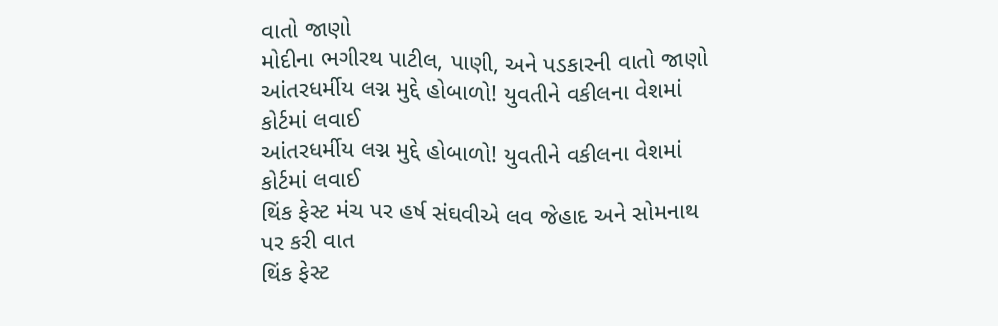વાતો જાણો
મોદીના ભગીરથ પાટીલ, પાણી, અને પડકારની વાતો જાણો
આંતરધર્મીય લગ્ન મુદ્દે હોબાળો! યુવતીને વકીલના વેશમાં કોર્ટમાં લવાઈ
આંતરધર્મીય લગ્ન મુદ્દે હોબાળો! યુવતીને વકીલના વેશમાં કોર્ટમાં લવાઈ
થિંક ફેસ્ટ મંચ પર હર્ષ સંઘવીએ લવ જેહાદ અને સોમનાથ પર કરી વાત
થિંક ફેસ્ટ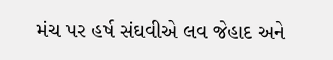મંચ પર હર્ષ સંઘવીએ લવ જેહાદ અને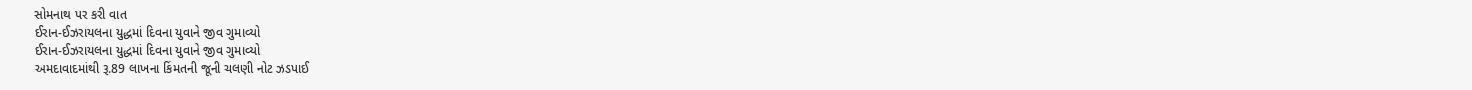સોમનાથ પર કરી વાત
ઈરાન-ઈઝરાયલના યુદ્ધમાં દિવના યુવાને જીવ ગુમાવ્યો
ઈરાન-ઈઝરાયલના યુદ્ધમાં દિવના યુવાને જીવ ગુમાવ્યો
અમદાવાદમાંથી રૂ.89 લાખના કિંમતની જૂની ચલણી નોટ ઝડપાઈ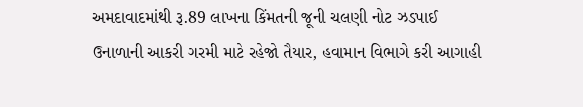અમદાવાદમાંથી રૂ.89 લાખના કિંમતની જૂની ચલણી નોટ ઝડપાઈ
ઉનાળાની આકરી ગરમી માટે રહેજો તૈયાર, હવામાન વિભાગે કરી આગાહી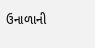ઉનાળાની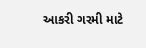આકરી ગરમી માટે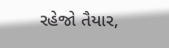રહેજો તૈયાર,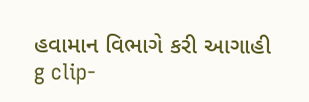હવામાન વિભાગે કરી આગાહી
g clip-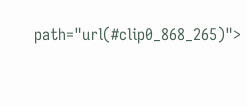path="url(#clip0_868_265)">